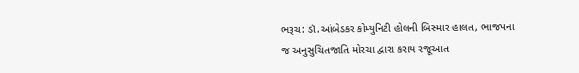ભરૂચ: ડૉ.આંબેડકર કોમ્યુનિટી હોલની બિસ્માર હાલત, ભાજપના જ અનુસુચિતજાતિ મોરચા દ્વારા કરાય રજૂઆત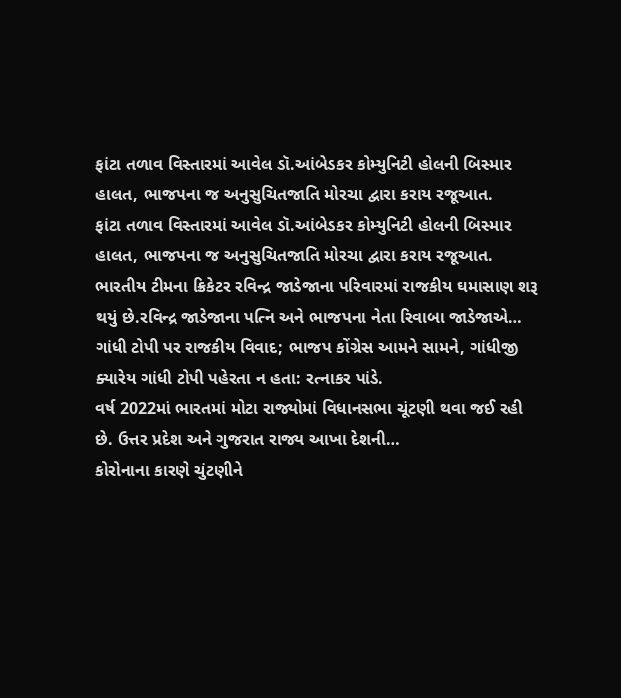ફાંટા તળાવ વિસ્તારમાં આવેલ ડૉ.આંબેડકર કોમ્યુનિટી હોલની બિસ્માર હાલત, ભાજપના જ અનુસુચિતજાતિ મોરચા દ્વારા કરાય રજૂઆત.
ફાંટા તળાવ વિસ્તારમાં આવેલ ડૉ.આંબેડકર કોમ્યુનિટી હોલની બિસ્માર હાલત, ભાજપના જ અનુસુચિતજાતિ મોરચા દ્વારા કરાય રજૂઆત.
ભારતીય ટીમના ક્રિકેટર રવિન્દ્ર જાડેજાના પરિવારમાં રાજકીય ઘમાસાણ શરૂ થયું છે.રવિન્દ્ર જાડેજાના પત્નિ અને ભાજપના નેતા રિવાબા જાડેજાએ…
ગાંધી ટોપી પર રાજકીય વિવાદ; ભાજપ કોંગ્રેસ આમને સામને, ગાંધીજી ક્યારેય ગાંધી ટોપી પહેરતા ન હતા: રત્નાકર પાંડે.
વર્ષ 2022માં ભારતમાં મોટા રાજ્યોમાં વિધાનસભા ચૂંટણી થવા જઈ રહી છે. ઉત્તર પ્રદેશ અને ગુજરાત રાજ્ય આખા દેશની…
કોરોનાના કારણે ચુંટણીને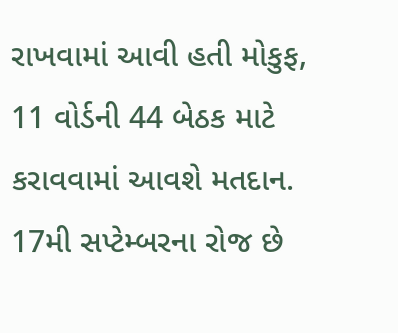રાખવામાં આવી હતી મોકુફ, 11 વોર્ડની 44 બેઠક માટે કરાવવામાં આવશે મતદાન.
17મી સપ્ટેમ્બરના રોજ છે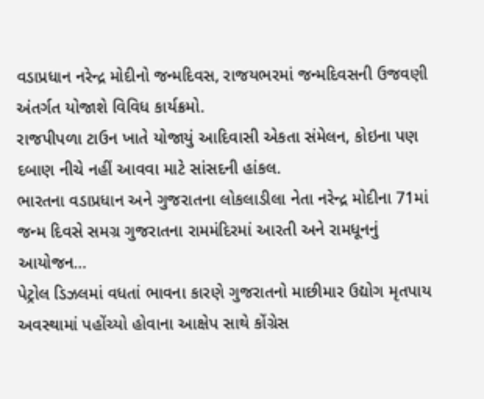વડાપ્રધાન નરેન્દ્ર મોદીનો જન્મદિવસ, રાજયભરમાં જન્મદિવસની ઉજવણી અંતર્ગત યોજાશે વિવિધ કાર્યક્રમો.
રાજપીપળા ટાઉન ખાતે યોજાયું આદિવાસી એકતા સંમેલન, કોઇના પણ દબાણ નીચે નહીં આવવા માટે સાંસદની હાંકલ.
ભારતના વડાપ્રધાન અને ગુજરાતના લોકલાડીલા નેતા નરેન્દ્ર મોદીના 71માં જન્મ દિવસે સમગ્ર ગુજરાતના રામમંદિરમાં આરતી અને રામધૂનનું આયોજન…
પેટ્રોલ ડિઝલમાં વધતાં ભાવના કારણે ગુજરાતનો માછીમાર ઉદ્યોગ મૃતપાય અવસ્થામાં પહોંચ્યો હોવાના આક્ષેપ સાથે કોંગ્રેસ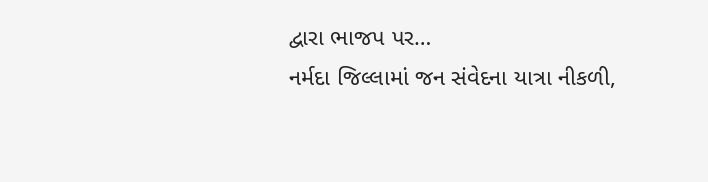દ્વારા ભાજપ પર…
નર્મદા જિલ્લામાં જન સંવેદના યાત્રા નીકળી,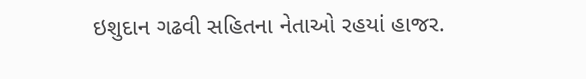ઇશુદાન ગઢવી સહિતના નેતાઓ રહયાં હાજર.